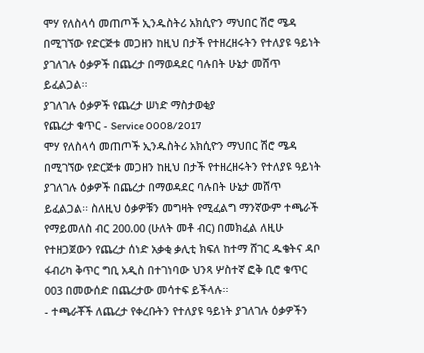ሞሃ የለስላሳ መጠጦች ኢንዱስትሪ አክሲዮን ማህበር ሽሮ ሜዳ በሚገኘው የድርጅቱ መጋዘን ከዚህ በታች የተዘረዘሩትን የተለያዩ ዓይነት ያገለገሉ ዕቃዎች በጨረታ በማወዳደር ባሉበት ሁኔታ መሸጥ ይፈልጋል፡፡
ያገለገሉ ዕቃዎች የጨረታ ሠነድ ማስታወቂያ
የጨረታ ቁጥር - Service 0008/2017
ሞሃ የለስላሳ መጠጦች ኢንዱስትሪ አክሲዮን ማህበር ሽሮ ሜዳ በሚገኘው የድርጅቱ መጋዘን ከዚህ በታች የተዘረዘሩትን የተለያዩ ዓይነት ያገለገሉ ዕቃዎች በጨረታ በማወዳደር ባሉበት ሁኔታ መሸጥ ይፈልጋል፡፡ ስለዚህ ዕቃዎቹን መግዛት የሚፈልግ ማንኛውም ተጫራች የማይመለስ ብር 200.00 (ሁለት መቶ ብር) በመክፈል ለዚሁ የተዘጋጀውን የጨረታ ሰነድ አቃቂ ቃሊቲ ክፍለ ከተማ ሸገር ዱቄትና ዳቦ ፋብሪካ ቅጥር ግቢ አዲስ በተገነባው ህንጻ ሦስተኛ ፎቅ ቢሮ ቁጥር 003 በመውሰድ በጨረታው መሳተፍ ይችላሉ፡፡
- ተጫራቾች ለጨረታ የቀረቡትን የተለያዩ ዓይነት ያገለገሉ ዕቃዎችን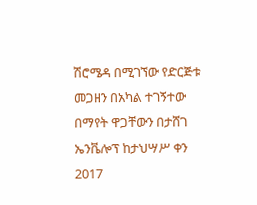ሽሮሜዳ በሚገኘው የድርጅቱ መጋዘን በአካል ተገኝተው በማየት ዋጋቸውን በታሸገ ኤንቬሎፕ ከታህሣሥ ቀን 2017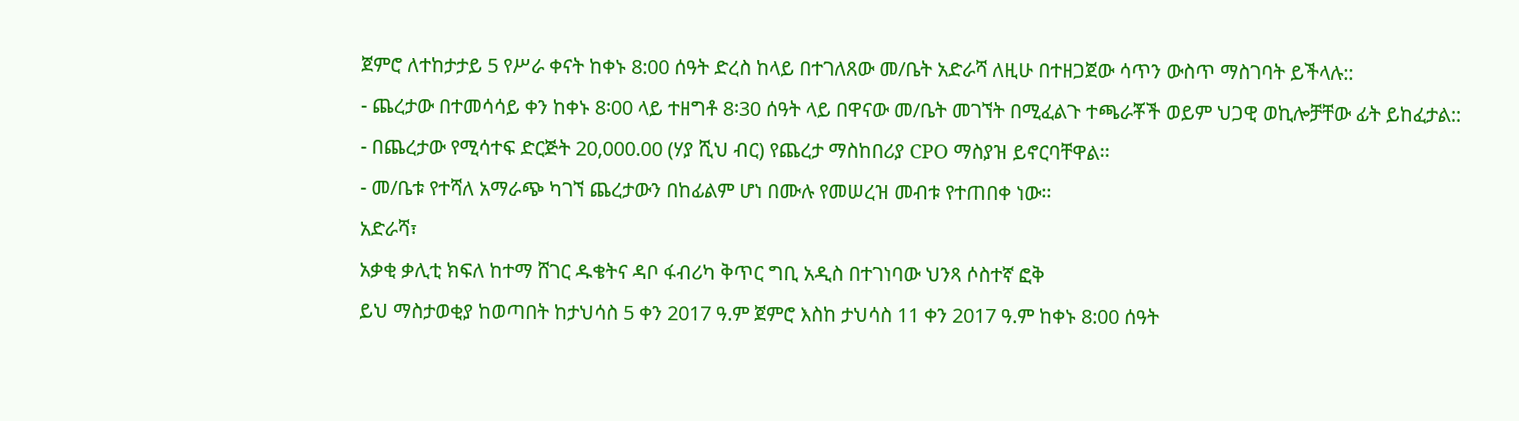ጀምሮ ለተከታታይ 5 የሥራ ቀናት ከቀኑ 8:00 ሰዓት ድረስ ከላይ በተገለጸው መ/ቤት አድራሻ ለዚሁ በተዘጋጀው ሳጥን ውስጥ ማስገባት ይችላሉ::
- ጨረታው በተመሳሳይ ቀን ከቀኑ 8፡00 ላይ ተዘግቶ 8፡30 ሰዓት ላይ በዋናው መ/ቤት መገኘት በሚፈልጉ ተጫራቾች ወይም ህጋዊ ወኪሎቻቸው ፊት ይከፈታል::
- በጨረታው የሚሳተፍ ድርጅት 20,000.00 (ሃያ ሺህ ብር) የጨረታ ማስከበሪያ CPO ማስያዝ ይኖርባቸዋል፡፡
- መ/ቤቱ የተሻለ አማራጭ ካገኘ ጨረታውን በከፊልም ሆነ በሙሉ የመሠረዝ መብቱ የተጠበቀ ነው፡፡
አድራሻ፣
አቃቂ ቃሊቲ ክፍለ ከተማ ሸገር ዱቄትና ዳቦ ፋብሪካ ቅጥር ግቢ አዲስ በተገነባው ህንጻ ሶስተኛ ፎቅ
ይህ ማስታወቂያ ከወጣበት ከታህሳስ 5 ቀን 2017 ዓ.ም ጀምሮ እስከ ታህሳስ 11 ቀን 2017 ዓ.ም ከቀኑ 8:00 ሰዓት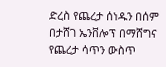ድረስ የጨረታ ሰነዱን በሰም በታሸገ ኤንቨሎፕ በማሸግና የጨረታ ሳጥን ውስጥ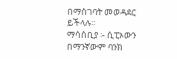በማስገባት መወዳደር ይችላሉ፡፡
ማሳሰቢያ ፡- ሲፒኦውን በማንኛውም ባንክ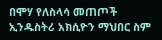በሞሃ የለስላሳ መጠጦች ኢንዱስትሪ አክሲዮን ማህበር ስም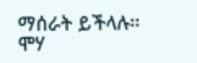ማሰራት ይችላሉ፡፡
ሞሃ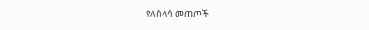የለስላሳ መጠጦች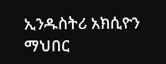ኢንዱስትሪ አክሲዮን ማህበር